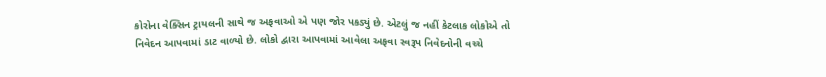કોરોના વેક્સિન ટ્રાયલની સાથે જ અફવાઓ એ પણ જોર પકડ્યું છે. એટલું જ નહીં કેટલાક લોકોએ તો નિવેદન આપવામાં ડાટ વાળ્યો છે. લોકો દ્વારા આપવામાં આવેલા અફવા સ્વરૂપ નિવેદનોની વચ્ચે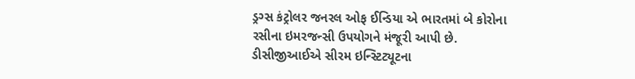ડ્રગ્સ કંટ્રોલર જનરલ ઓફ ઈન્ડિયા એ ભારતમાં બે કોરોના રસીના ઇમરજન્સી ઉપયોગને મંજૂરી આપી છે. ડીસીજીઆઈએ સીરમ ઇન્સ્ટિટ્યૂટના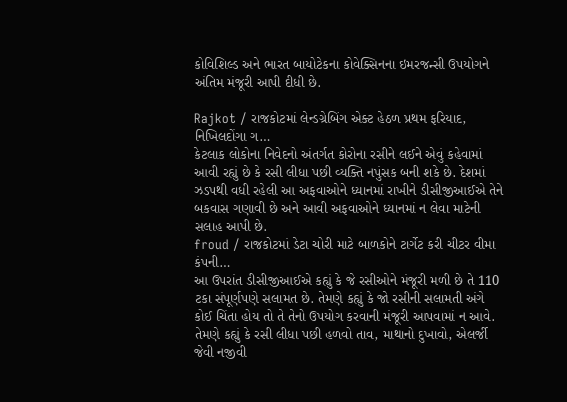કોવિશિલ્ડ અને ભારત બાયોટેકના કોવેક્સિનના ઇમરજન્સી ઉપયોગને અંતિમ મંજૂરી આપી દીધી છે.

Rajkot / રાજકોટમાં લેન્ડગ્રેબિંગ એક્ટ હેઠળ પ્રથમ ફરિયાદ, નિખિલદોંગા ગ…
કેટલાક લોકોના નિવેદનો અંતર્ગત કોરોના રસીને લઈને એવું કહેવામાં આવી રહ્યું છે કે રસી લીધા પછી વ્યક્તિ નપુંસક બની શકે છે. દેશમાં ઝડપથી વધી રહેલી આ અફવાઓને ધ્યાનમાં રાખીને ડીસીજીઆઈએ તેને બકવાસ ગણાવી છે અને આવી અફવાઓને ધ્યાનમાં ન લેવા માટેની સલાહ આપી છે.
froud / રાજકોટમાં ડેટા ચોરી માટે બાળકોને ટાર્ગેટ કરી ચીટર વીમા કંપની…
આ ઉપરાંત ડીસીજીઆઈએ કહ્યું કે જે રસીઓને મંજૂરી મળી છે તે 110 ટકા સંપૂર્ણપણે સલામત છે. તેમણે કહ્યું કે જો રસીની સલામતી અંગે કોઈ ચિંતા હોય તો તે તેનો ઉપયોગ કરવાની મંજૂરી આપવામાં ન આવે. તેમણે કહ્યું કે રસી લીધા પછી હળવો તાવ, માથાનો દુખાવો, એલર્જી જેવી નજીવી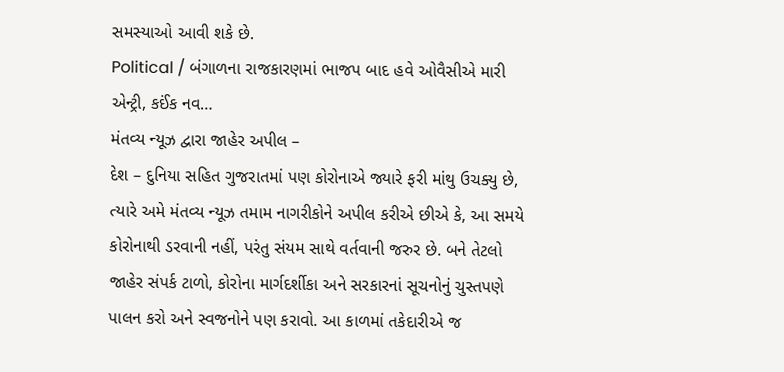સમસ્યાઓ આવી શકે છે.
Political / બંગાળના રાજકારણમાં ભાજપ બાદ હવે ઓવૈસીએ મારી એન્ટ્રી, કઈંક નવ…
મંતવ્ય ન્યૂઝ દ્વારા જાહેર અપીલ –
દેશ – દુનિયા સહિત ગુજરાતમાં પણ કોરોનાએ જ્યારે ફરી માંથુ ઉચક્યુ છે, ત્યારે અમે મંતવ્ય ન્યૂઝ તમામ નાગરીકોને અપીલ કરીએ છીએ કે, આ સમયે કોરોનાથી ડરવાની નહીં, પરંતુ સંયમ સાથે વર્તવાની જરુર છે. બને તેટલો જાહેર સંપર્ક ટાળો, કોરોના માર્ગદર્શીકા અને સરકારનાં સૂચનોનું ચુસ્તપણે પાલન કરો અને સ્વજનોને પણ કરાવો. આ કાળમાં તકેદારીએ જ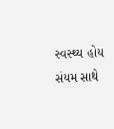સ્વસ્થ્ય હોય સંયમ સાથે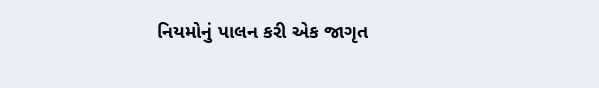નિયમોનું પાલન કરી એક જાગૃત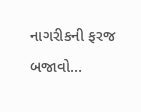નાગરીકની ફરજ બજાવો…